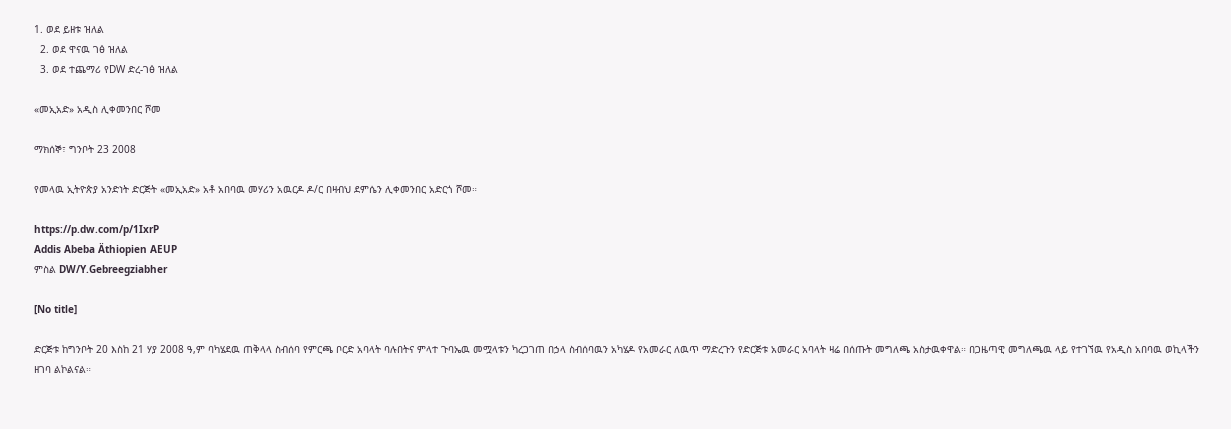1. ወደ ይዘቱ ዝለል
  2. ወደ ዋናዉ ገፅ ዝለል
  3. ወደ ተጨማሪ የDW ድረ-ገፅ ዝለል

«መኢአድ» አዲስ ሊቀመንበር ሾመ

ማክሰኞ፣ ግንቦት 23 2008

የመላዉ ኢትዮጵያ አንድነት ድርጅት «መኢአድ» አቶ አበባዉ መሃሪን አዉርዶ ዶ/ር በዛብህ ደምሴን ሊቀመንበር አድርጎ ሾመ።

https://p.dw.com/p/1IxrP
Addis Abeba Äthiopien AEUP
ምስል DW/Y.Gebreegziabher

[No title]

ድርጅቱ ከግንቦት 20 እስከ 21 ሃያ 2008 ዓ,ም ባካሄደዉ ጠቅላላ ስብሰባ የምርጫ ቦርድ አባላት ባሉበትና ምላተ ጉባኤዉ መሟላቱን ካረጋገጠ በኃላ ስብሰባዉን አካሄዶ የአመራር ለዉጥ ማድረጉን የድርጅቱ አመራር አባላት ዛሬ በሰጡት መግለጫ አስታዉቀዋል። በጋዜጣዊ መግለጫዉ ላይ የተገኘዉ የአዲስ አበባዉ ወኪላችን ዘገባ ልኮልናል።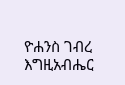ዮሐንስ ገብረ እግዚአብሔር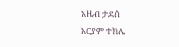አዜብ ታደሰ
አርያም ተክሌ